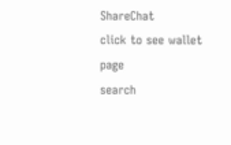ShareChat
click to see wallet page
search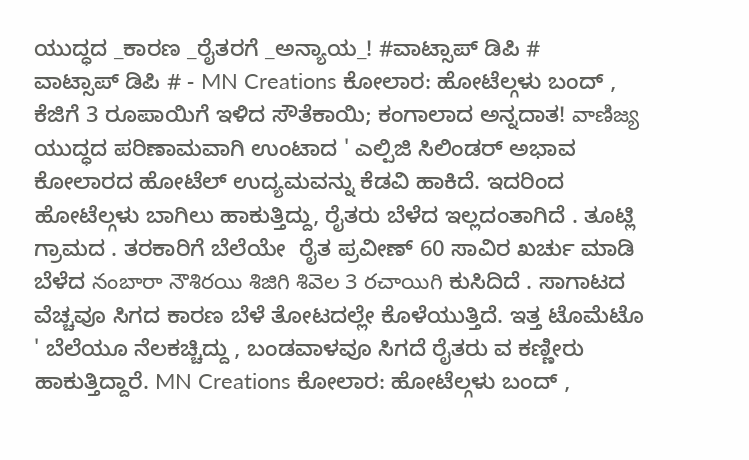ಯುದ್ಧದ _ಕಾರಣ _ರೈತರಗೆ _ಅನ್ಯಾಯ_! #ವಾಟ್ಸಾಪ್ ಡಿಪಿ #
ವಾಟ್ಸಾಪ್ ಡಿಪಿ # - MN Creations ಕೋಲಾರ: ಹೋಟೆಲ್ಗಳು ಬಂದ್ , ಕೆಜಿಗೆ 3 ರೂಪಾಯಿಗೆ ಇಳಿದ ಸೌತೆಕಾಯಿ; ಕಂಗಾಲಾದ ಅನ್ನದಾತ! వాణిజ్య ಯುದ್ಧದ ಪರಿಣಾಮವಾಗಿ ಉಂಟಾದ ' ಎಲ್ಪಿಜಿ ಸಿಲಿಂಡರ್ ಅಭಾವ ಕೋಲಾರದ ಹೋಟೆಲ್ ಉದ್ಯಮವನ್ನು ಕೆಡವಿ ಹಾಕಿದೆ. ಇದರಿಂದ ಹೋಟೆಲ್ಗಳು ಬಾಗಿಲು ಹಾಕುತ್ತಿದ್ದು, ರೈತರು ಬೆಳೆದ ಇಲ್ಲದಂತಾಗಿದೆ . ತೂಟ್ಲಿ ಗ್ರಾಮದ . ತರಕಾರಿಗೆ ಬೆಲೆಯೇ  ರೈತ ಪ್ರವೀಣ್ 60 ಸಾವಿರ ಖರ್ಚು ಮಾಡಿ ಬೆಳೆದ నంబారా నౌశిరయి శిజిగి శివెల 3 రచాయిగి ಕುಸಿದಿದೆ . ಸಾಗಾಟದ ವೆಚ್ಚವೂ ಸಿಗದ ಕಾರಣ ಬೆಳೆ ತೋಟದಲ್ಲೇ ಕೊಳೆಯುತ್ತಿದೆ. ಇತ್ತ ಟೊಮೆಟೊ ' ಬೆಲೆಯೂ ನೆಲಕಚ್ಚಿದ್ದು , ಬಂಡವಾಳವೂ ಸಿಗದೆ ರೈತರು ವ ಕಣ್ಣೀರು ಹಾಕುತ್ತಿದ್ದಾರೆ. MN Creations ಕೋಲಾರ: ಹೋಟೆಲ್ಗಳು ಬಂದ್ ,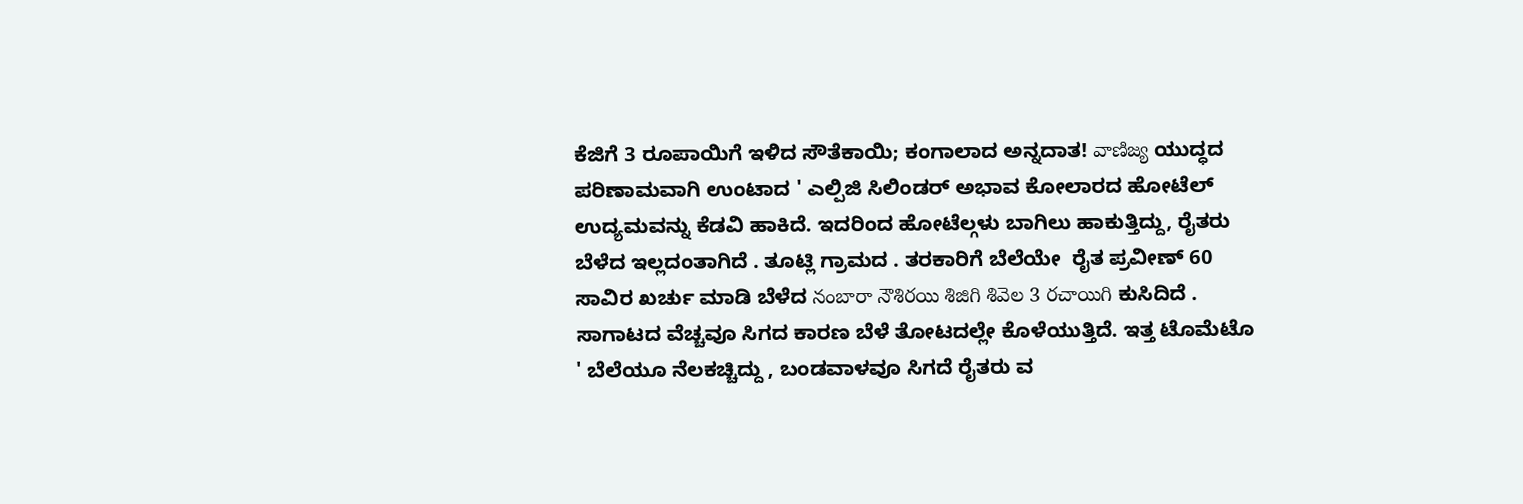ಕೆಜಿಗೆ 3 ರೂಪಾಯಿಗೆ ಇಳಿದ ಸೌತೆಕಾಯಿ; ಕಂಗಾಲಾದ ಅನ್ನದಾತ! వాణిజ్య ಯುದ್ಧದ ಪರಿಣಾಮವಾಗಿ ಉಂಟಾದ ' ಎಲ್ಪಿಜಿ ಸಿಲಿಂಡರ್ ಅಭಾವ ಕೋಲಾರದ ಹೋಟೆಲ್ ಉದ್ಯಮವನ್ನು ಕೆಡವಿ ಹಾಕಿದೆ. ಇದರಿಂದ ಹೋಟೆಲ್ಗಳು ಬಾಗಿಲು ಹಾಕುತ್ತಿದ್ದು, ರೈತರು ಬೆಳೆದ ಇಲ್ಲದಂತಾಗಿದೆ . ತೂಟ್ಲಿ ಗ್ರಾಮದ . ತರಕಾರಿಗೆ ಬೆಲೆಯೇ  ರೈತ ಪ್ರವೀಣ್ 60 ಸಾವಿರ ಖರ್ಚು ಮಾಡಿ ಬೆಳೆದ నంబారా నౌశిరయి శిజిగి శివెల 3 రచాయిగి ಕುಸಿದಿದೆ . ಸಾಗಾಟದ ವೆಚ್ಚವೂ ಸಿಗದ ಕಾರಣ ಬೆಳೆ ತೋಟದಲ್ಲೇ ಕೊಳೆಯುತ್ತಿದೆ. ಇತ್ತ ಟೊಮೆಟೊ ' ಬೆಲೆಯೂ ನೆಲಕಚ್ಚಿದ್ದು , ಬಂಡವಾಳವೂ ಸಿಗದೆ ರೈತರು ವ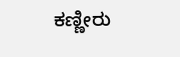ಕಣ್ಣೀರು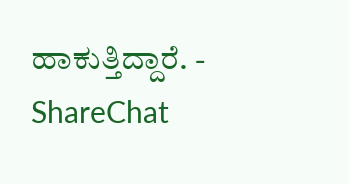ಹಾಕುತ್ತಿದ್ದಾರೆ. - ShareChat